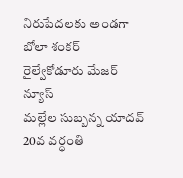నిరుపేదలకు అండగా బోలా శంకర్
రైల్వేకోడూరు మేజర్ న్యూస్
మల్లేల సుబ్బన్న యాదవ్ 20వ వర్ధంతి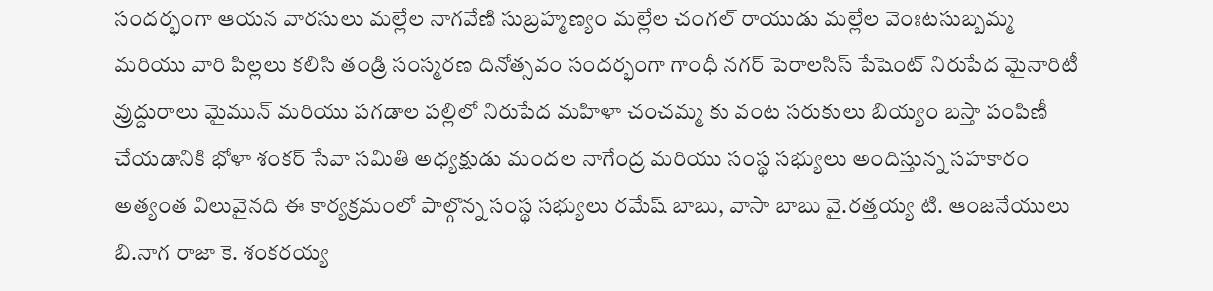సందర్భంగా ఆయన వారసులు మల్లేల నాగవేణి సుబ్రహ్మణ్యం మల్లేల చంగల్ రాయుడు మల్లేల వెంఃటసుబ్బమ్మ మరియు వారి పిల్లలు కలిసి తండ్రి సంస్మరణ దినోత్సవం సందర్భంగా గాంధీ నగర్ పెరాలసిస్ పేషెంట్ నిరుపేద మైనారిటీ వ్రుద్దురాలు మైమున్ మరియు పగడాల పల్లిలో నిరుపేద మహిళా చంచమ్మ కు వంట సరుకులు బియ్యం బస్తా పంపిణీ చేయడానికి భోళా శంకర్ సేవా సమితి అధ్యక్షుడు మందల నాగేంద్ర మరియు సంస్థ సభ్యులు అందిస్తున్న సహకారం అత్యంత విలువైనది ఈ కార్యక్రమంలో పాల్గొన్న సంస్థ సభ్యులు రమేష్ బాబు, వాసా బాబు వై.రత్తయ్య టి. ఆంజనేయులు బి.నాగ రాజా కె. శంకరయ్య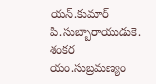యన్.కుమార్ పి.సుబ్బారాయుడుకె. శంకర యం.సుబ్రమణ్యం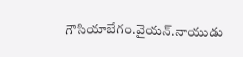గౌసియాబేగం.వైయన్.నాయుడు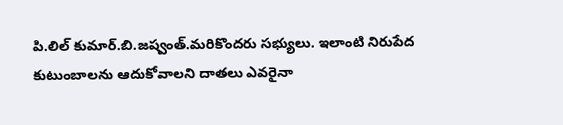పి.లిల్ కుమార్.బి.జష్వంత్.మరికొందరు సభ్యులు. ఇలాంటి నిరుపేద కుటుంబాలను ఆదుకోవాలని దాతలు ఎవరైనా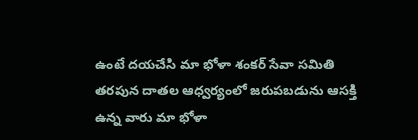ఉంటే దయచేసి మా భోళా శంకర్ సేవా సమితి తరపున దాతల ఆధ్వర్యంలో జరుపబడును ఆసక్తి ఉన్న వారు మా భోళా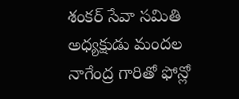శంకర్ సేవా సమితి అధ్యక్షుడు మందల నాగేంద్ర గారితో ఫోన్లో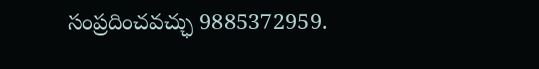సంప్రదించవచ్ఛు 9885372959.